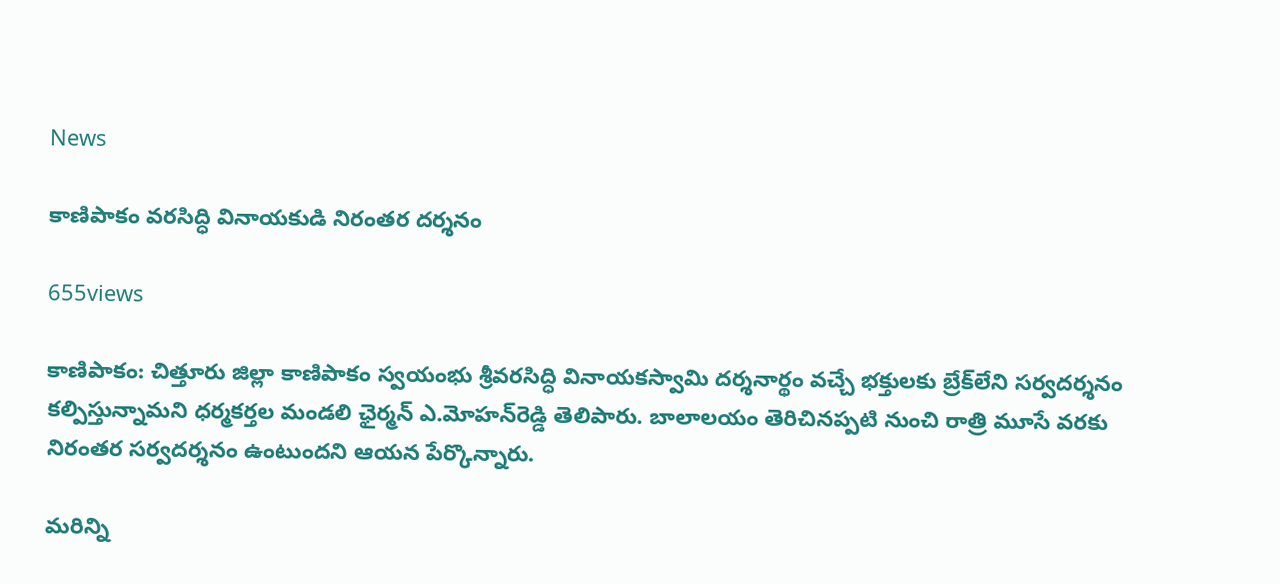News

కాణిపాకం వరసిద్ధి వినాయకుడి నిరంతర దర్శనం

655views

కాణిపాకం: చిత్తూరు జిల్లా కాణిపాకం స్వయంభు శ్రీవరసిద్ధి వినాయకస్వామి దర్శనార్థం వచ్చే భక్తులకు బ్రేక్‌లేని సర్వదర్శనం కల్పిస్తున్నామని ధర్మకర్తల మండలి ఛైర్మన్‌ ఎ.మోహన్‌రెడ్డి తెలిపారు. బాలాలయం తెరిచినప్పటి నుంచి రాత్రి మూసే వరకు నిరంతర సర్వదర్శనం ఉంటుంద‌ని ఆయ‌న పేర్కొన్నారు.

మరిన్ని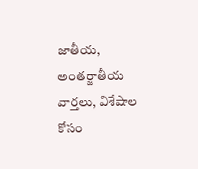జాతీయ, అంతర్జాతీయ వార్తలు, విశేషాల కోసం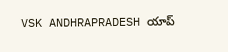VSK ANDHRAPRADESH యాప్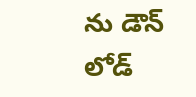ను డౌన్ లోడ్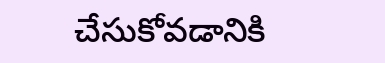చేసుకోవడానికి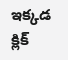ఇక్కడ క్లిక్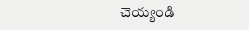చెయ్యండి